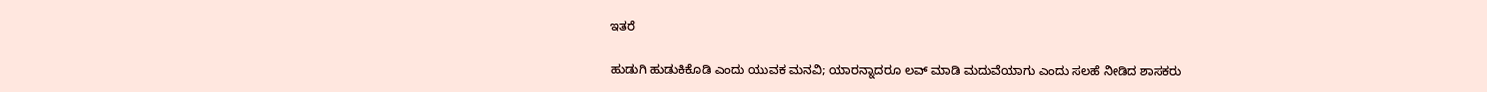ಇತರೆ

ಹುಡುಗಿ ಹುಡುಕಿಕೊಡಿ ಎಂದು ಯುವಕ ಮನವಿ; ಯಾರನ್ನಾದರೂ ಲವ್ ಮಾಡಿ ಮದುವೆಯಾಗು ಎಂದು ಸಲಹೆ ನೀಡಿದ ಶಾಸಕರು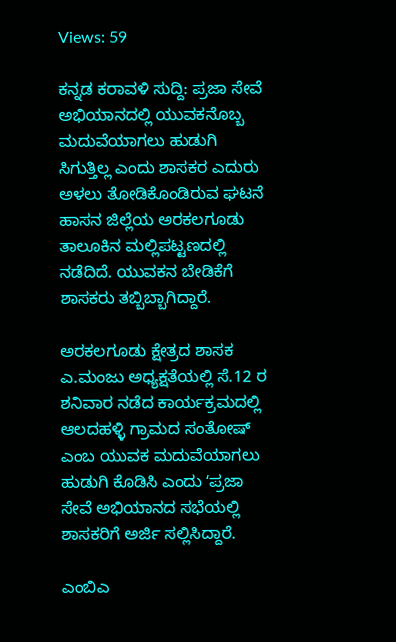Views: 59

ಕನ್ನಡ ಕರಾವಳಿ ಸುದ್ದಿ: ಪ್ರಜಾ ಸೇವೆ ಅಭಿಯಾನದಲ್ಲಿ ಯುವಕನೊಬ್ಬ ಮದುವೆಯಾಗಲು ಹುಡುಗಿ ಸಿಗುತ್ತಿಲ್ಲ ಎಂದು ಶಾಸಕರ ಎದುರು ಅಳಲು ತೋಡಿಕೊಂಡಿರುವ ಘಟನೆ ಹಾಸನ ಜಿಲ್ಲೆಯ ಅರಕಲಗೂಡು ತಾಲೂಕಿನ ಮಲ್ಲಿಪಟ್ಟಣದಲ್ಲಿ ನಡೆದಿದೆ. ಯುವಕನ ಬೇಡಿಕೆಗೆ ಶಾಸಕರು ತಬ್ಬಿಬ್ಬಾಗಿದ್ದಾರೆ.

ಅರಕಲಗೂಡು ಕ್ಷೇತ್ರದ ಶಾಸಕ ಎ.ಮಂಜು ಅಧ್ಯಕ್ಷತೆಯಲ್ಲಿ ಸೆ.12 ರ ಶನಿವಾರ ನಡೆದ ಕಾರ್ಯಕ್ರಮದಲ್ಲಿ ಆಲದಹಳ್ಳಿ ಗ್ರಾಮದ ಸಂತೋಷ್ ಎಂಬ ಯುವಕ ಮದುವೆಯಾಗಲು ಹುಡುಗಿ ಕೊಡಿಸಿ ಎಂದು ʻಪ್ರಜಾ ಸೇವೆ ಅಭಿಯಾನದ ಸಭೆಯಲ್ಲಿ ಶಾಸಕರಿಗೆ ಅರ್ಜಿ ಸಲ್ಲಿಸಿದ್ದಾರೆ.

ಎಂಬಿಎ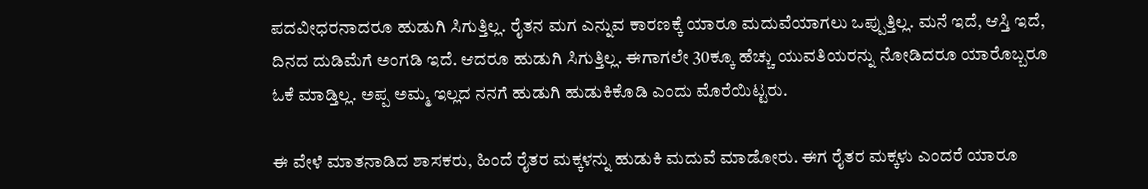ಪದವೀಧರನಾದರೂ ಹುಡುಗಿ ಸಿಗುತ್ತಿಲ್ಲ. ರೈತನ ಮಗ ಎನ್ನುವ ಕಾರಣಕ್ಕೆ ಯಾರೂ ಮದುವೆಯಾಗಲು ಒಪ್ಪುತ್ತಿಲ್ಲ. ಮನೆ ಇದೆ, ಆಸ್ತಿ ಇದೆ, ದಿನದ ದುಡಿಮೆಗೆ ಅಂಗಡಿ ಇದೆ. ಆದರೂ ಹುಡುಗಿ ಸಿಗುತ್ತಿಲ್ಲ. ಈಗಾಗಲೇ 30ಕ್ಕೂ ಹೆಚ್ಚು ಯುವತಿಯರನ್ನು ನೋಡಿದರೂ ಯಾರೊಬ್ಬರೂ ಓಕೆ ಮಾಡ್ತಿಲ್ಲ. ಅಪ್ಪ ಅಮ್ಮ ಇಲ್ಲದ ನನಗೆ ಹುಡುಗಿ ಹುಡುಕಿಕೊಡಿ ಎಂದು ಮೊರೆಯಿಟ್ಟರು.

ಈ ವೇಳೆ ಮಾತನಾಡಿದ ಶಾಸಕರು, ಹಿಂದೆ ರೈತರ ಮಕ್ಕಳನ್ನು ಹುಡುಕಿ ಮದುವೆ ಮಾಡೋರು. ಈಗ ರೈತರ ಮಕ್ಕಳು ಎಂದರೆ ಯಾರೂ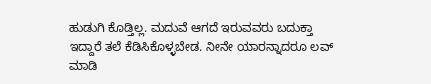ಹುಡುಗಿ ಕೊಡ್ತಿಲ್ಲ. ಮದುವೆ ಆಗದೆ ಇರುವವರು ಬದುಕ್ತಾ ಇದ್ದಾರೆ ತಲೆ ಕೆಡಿಸಿಕೊಳ್ಳಬೇಡ. ನೀನೇ ಯಾರನ್ನಾದರೂ ಲವ್ ಮಾಡಿ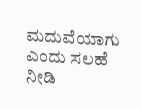ಮದುವೆಯಾಗು ಎಂದು ಸಲಹೆ ನೀಡಿ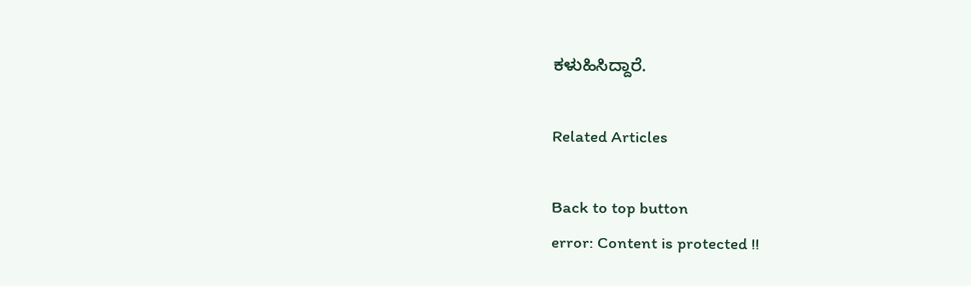ಕಳುಹಿಸಿದ್ದಾರೆ.

Related Articles

Back to top button
error: Content is protected !!